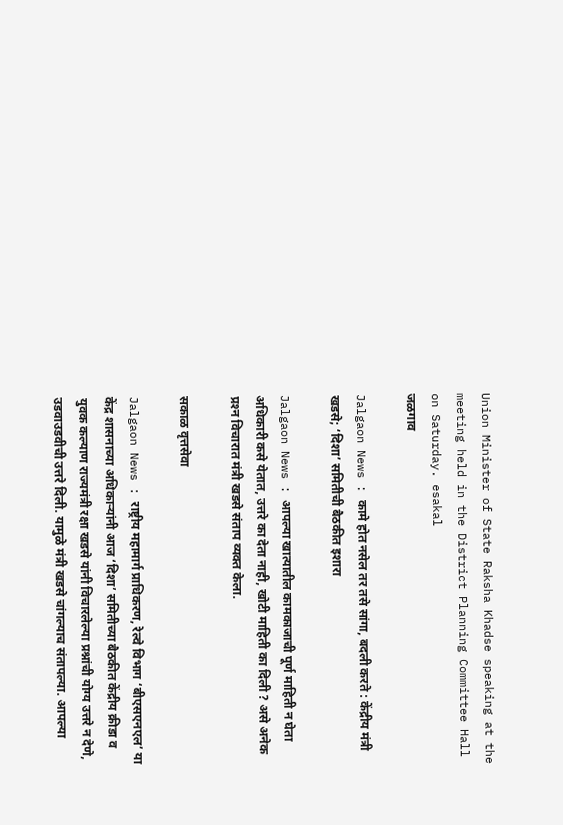Union Minister of State Raksha Khadse speaking at the meeting held in the District Planning Committee Hall on Saturday. esakal
जळगाव

Jalgaon News : कामे होत नसेल तर तसे सांगा, बदली करते : केंद्रीय मंत्री खडसे; ‘दिशा’ समितीची बैठकीत इशारा

Jalgaon News : आपल्या खात्यातील कामकाजाची पूर्ण माहिती न घेता अधिकारी कसे येतात, उत्तरे का देता नाही, खोटी माहिती का दिली ? असे अनेक प्रश्‍न विचारात मंत्री खडसे संताप व्यक्त केला.

सकाळ वृत्तसेवा

Jalgaon News : राष्ट्रीय महामार्ग प्राधिकरण, रेल्वे विभाग ‘बीएसएनएल’ या केंद्र शासनाच्या अधिकाऱ्यांनी आज ‘दिशा’ समितीच्या बैठकीत केंद्रीय क्रीडा व युवक कल्याण राज्यमंत्री रक्षा खडसे यांनी विचारलेल्या प्रश्नांची योग्य उत्तरे न देणे, उडवाउडवीची उत्तरे दिली. यामुळे मंत्री खडसे चांगल्याच संतापल्या. आपल्या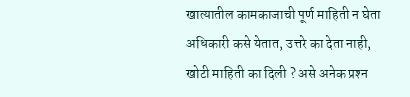खात्यातील कामकाजाची पूर्ण माहिती न घेता अधिकारी कसे येतात, उत्तरे का देता नाही, खोटी माहिती का दिली ? असे अनेक प्रश्‍न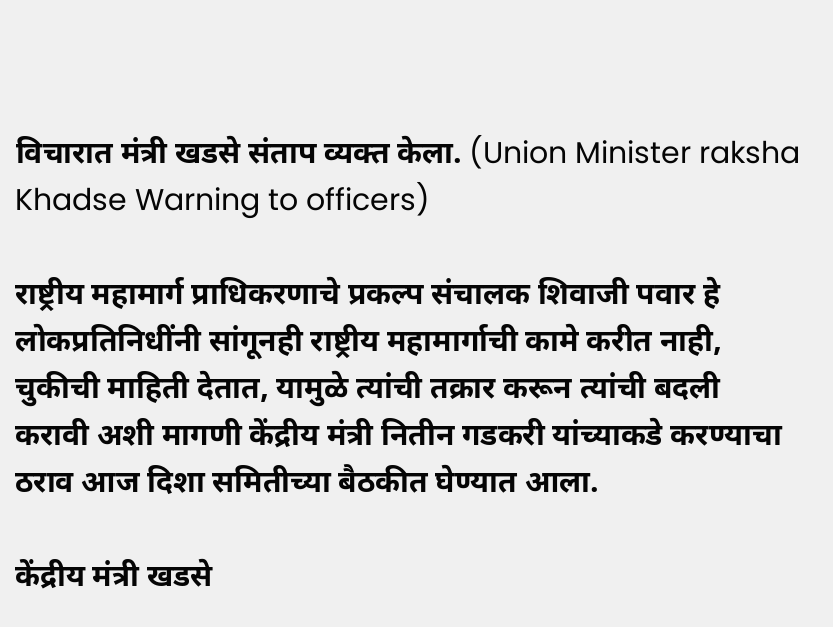विचारात मंत्री खडसे संताप व्यक्त केला. (Union Minister raksha Khadse Warning to officers)

राष्ट्रीय महामार्ग प्राधिकरणाचे प्रकल्प संचालक शिवाजी पवार हे लोकप्रतिनिधींनी सांगूनही राष्ट्रीय महामार्गाची कामे करीत नाही, चुकीची माहिती देतात, यामुळे त्यांची तक्रार करून त्यांची बदली करावी अशी मागणी केंद्रीय मंत्री नितीन गडकरी यांच्याकडे करण्याचा ठराव आज दिशा समितीच्या बैठकीत घेण्यात आला.

केंद्रीय मंत्री खडसे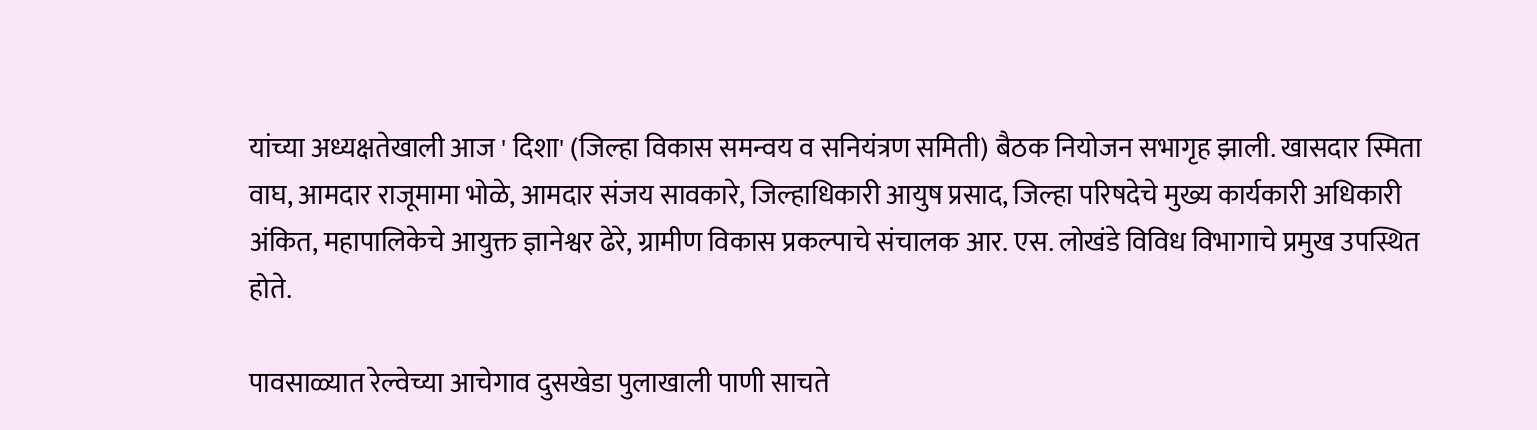यांच्या अध्यक्षतेखाली आज ' दिशा' (जिल्हा विकास समन्वय व सनियंत्रण समिती) बैठक नियोजन सभागृह झाली. खासदार स्मिता वाघ, आमदार राजूमामा भोळे, आमदार संजय सावकारे, जिल्हाधिकारी आयुष प्रसाद, जिल्हा परिषदेचे मुख्य कार्यकारी अधिकारी अंकित, महापालिकेचे आयुक्त ज्ञानेश्वर ढेरे, ग्रामीण विकास प्रकल्पाचे संचालक आर. एस. लोखंडे विविध विभागाचे प्रमुख उपस्थित होते.

पावसाळ्यात रेल्वेच्या आचेगाव दुसखेडा पुलाखाली पाणी साचते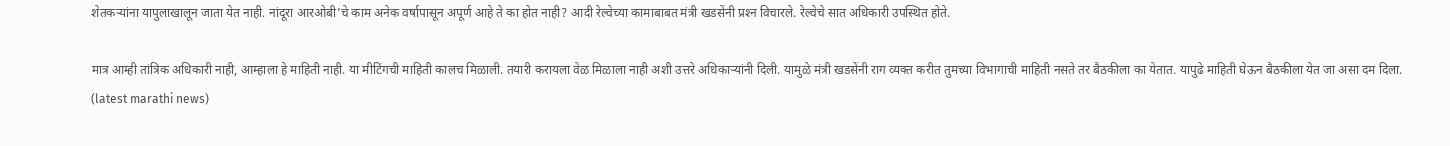शेतकऱ्यांना यापुलाखालून जाता येत नाही. नांदूरा आरओबी’चे काम अनेक वर्षापासून अपूर्ण आहे ते का होत नाही? आदी रेल्वेच्या कामाबाबत मंत्री खडसेंनी प्रश्‍न विचारले. रेल्वेचे सात अधिकारी उपस्थित होते.

मात्र आम्ही तांत्रिक अधिकारी नाही, आम्हाला हे माहिती नाही. या मीटिंगची माहिती कालच मिळाली. तयारी करायला वेळ मिळाला नाही अशी उत्तरे अधिकाऱ्यांनी दिली. यामुळे मंत्री खडसेंनी राग व्यक्त करीत तुमच्या विभागाची माहिती नसते तर बैठकीला का येतात. यापुढे माहिती घेऊन बैठकीला येत जा असा दम दिला. (latest marathi news)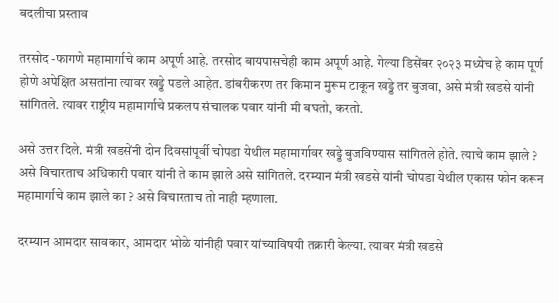बदलीचा प्रस्ताव

तरसोद -फागणे महामार्गाचे काम अपूर्ण आहे. तरसोद बायपासचेही काम अपूर्ण आहे. गेल्या डिसेंबर २०२३ मध्येच हे काम पूर्ण होणे अपेक्षित असतांना त्यावर खड्डे पडले आहेत. डांबरीकरण तर किमान मुरूम टाकून खड्डे तर बुजवा, असे मंत्री खडसे यांनी सांगितले. त्यावर राष्ट्रीय महामार्गाचे प्रकलप संचालक पवार यांनी मी बघतो, करतो.

असे उत्तर दिले. मंत्री खडसेंनी दोन दिवसांपूर्वी चोपडा येथील महामार्गावर खड्डे बुजविण्यास सांगितले होते. त्याचे काम झाले ? असे विचारताच अधिकारी पवार यांनी ते काम झाले असे सांगितले. दरम्यान मंत्री खडसे यांनी चोपडा येथील एकास फोन करून महामार्गाचे काम झाले का ? असे विचारताच तो नाही म्हणाला.

दरम्यान आमदार सावकार, आमदार भोळे यांनीही पवार यांच्याविषयी तक्रारी केल्या. त्यावर मंत्री खडसे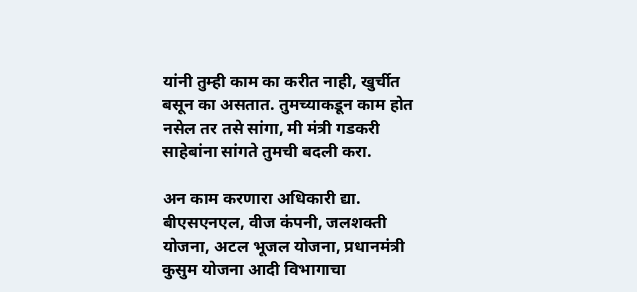यांनी तुम्ही काम का करीत नाही, खुर्चीत बसून का असतात. तुमच्याकडून काम होत नसेल तर तसे सांगा, मी मंत्री गडकरी साहेबांना सांगते तुमची बदली करा.

अन काम करणारा अधिकारी द्या. बीएसएनएल, वीज कंपनी, जलशक्ती योजना, अटल भूजल योजना, प्रधानमंत्री कुसुम योजना आदी विभागाचा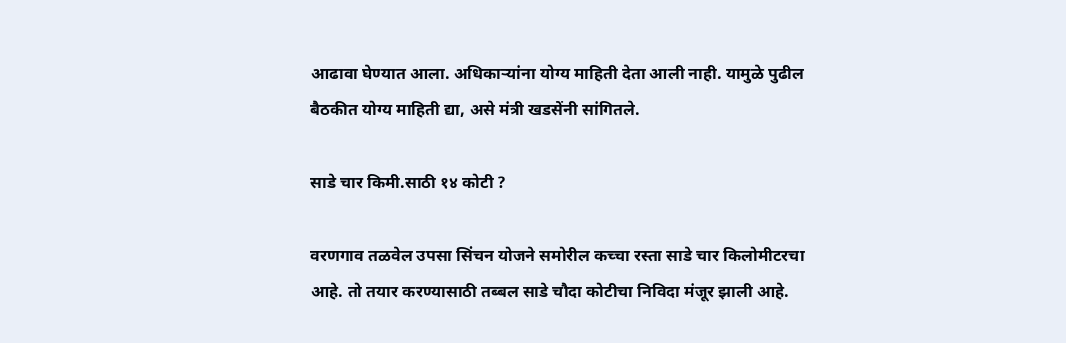आढावा घेण्यात आला. अधिकाऱ्यांना योग्य माहिती देता आली नाही. यामुळे पुढील बैठकीत योग्य माहिती द्या, असे मंत्री खडसेंनी सांगितले.

साडे चार किमी.साठी १४ कोटी ?

वरणगाव तळवेल उपसा सिंचन योजने समोरील कच्चा रस्ता साडे चार किलोमीटरचा आहे. तो तयार करण्यासाठी तब्बल साडे चौदा कोटीचा निविदा मंजूर झाली आहे.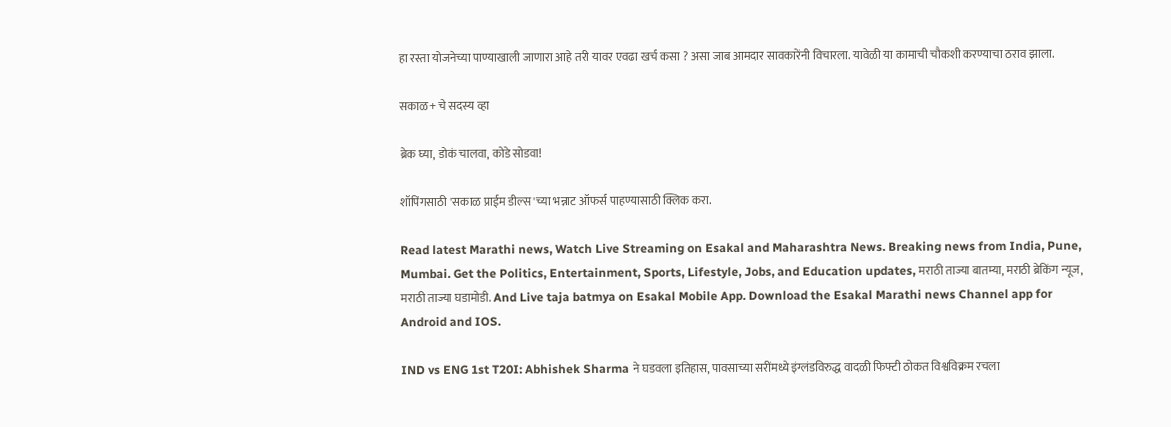हा रस्ता योजनेच्या पाण्याखाली जाणारा आहे तरी यावर एवढा खर्च कसा ? असा जाब आमदार सावकारेंनी विचारला. यावेळी या कामाची चौकशी करण्याचा ठराव झाला.

सकाळ+ चे सदस्य व्हा

ब्रेक घ्या, डोकं चालवा, कोडे सोडवा!

शॉपिंगसाठी 'सकाळ प्राईम डील्स'च्या भन्नाट ऑफर्स पाहण्यासाठी क्लिक करा.

Read latest Marathi news, Watch Live Streaming on Esakal and Maharashtra News. Breaking news from India, Pune, Mumbai. Get the Politics, Entertainment, Sports, Lifestyle, Jobs, and Education updates, मराठी ताज्या बातम्या, मराठी ब्रेकिंग न्यूज, मराठी ताज्या घडामोडी. And Live taja batmya on Esakal Mobile App. Download the Esakal Marathi news Channel app for Android and IOS.

IND vs ENG 1st T20I: Abhishek Sharma ने घडवला इतिहास, पावसाच्या सरींमध्ये इंग्लंडविरुद्ध वादळी फिफ्टी ठोकत विश्वविक्रम रचला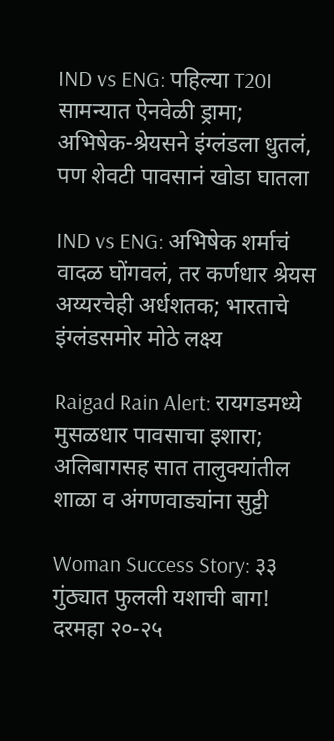IND vs ENG: पहिल्या T20I सामन्यात ऐनवेळी ड्रामा; अभिषेक-श्रेयसने इंग्लंडला धुतलं, पण शेवटी पावसानं खोडा घातला

IND vs ENG: अभिषेक शर्माचं वादळ घोंगवलं, तर कर्णधार श्रेयस अय्यरचेही अर्धशतक; भारताचे इंग्लंडसमोर मोठे लक्ष्य

Raigad Rain Alert: रायगडमध्ये मुसळधार पावसाचा इशारा; अलिबागसह सात तालुक्यांतील शाळा व अंगणवाड्यांना सुट्टी

Woman Success Story: ३३ गुंठ्यात फुलली यशाची बाग! दरमहा २०-२५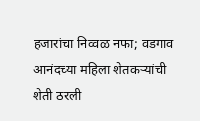हजारांचा निव्वळ नफा; वडगाव आनंदच्या महिला शेतकऱ्यांची शेती ठरली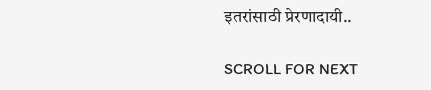इतरांसाठी प्रेरणादायी..

SCROLL FOR NEXT